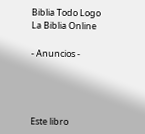Biblia Todo Logo
La Biblia Online

- Anuncios -




Este libro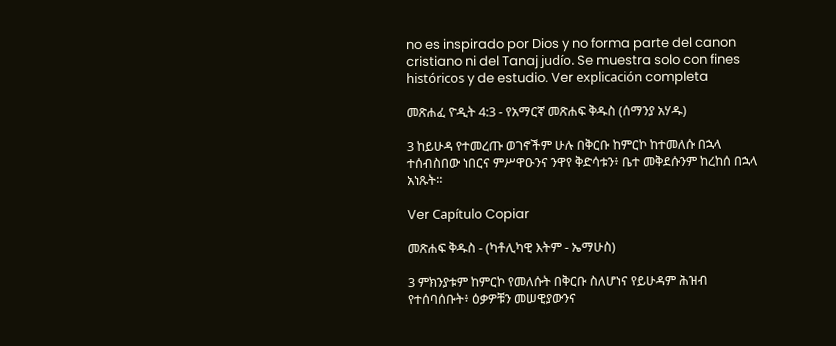no es inspirado por Dios y no forma parte del canon cristiano ni del Tanaj judío. Se muestra solo con fines históricos y de estudio. Ver explicación completa

መጽሐፈ ዮዲት 4:3 - የአማርኛ መጽሐፍ ቅዱስ (ሰማንያ አሃዱ)

3 ከይሁዳ የተመረጡ ወገኖችም ሁሉ በቅርቡ ከምርኮ ከተመለሱ በኋላ ተሰብስበው ነበርና ምሥዋዑንና ንዋየ ቅድሳቱን፥ ቤተ መቅደሱንም ከረከሰ በኋላ አነጹት።

Ver Capítulo Copiar

መጽሐፍ ቅዱስ - (ካቶሊካዊ እትም - ኤማሁስ)

3 ምክንያቱም ከምርኮ የመለሱት በቅርቡ ስለሆነና የይሁዳም ሕዝብ የተሰባሰቡት፥ ዕቃዎቹን መሠዊያውንና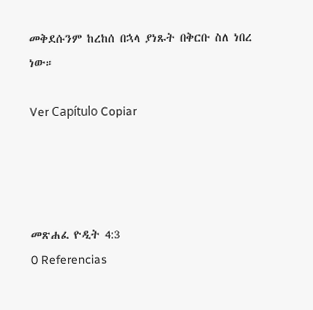መቅደሱንም ከረከሰ በኋላ ያነጹት በቅርቡ ስለ ነበረ ነው።

Ver Capítulo Copiar




መጽሐፈ ዮዲት 4:3
0 Referencias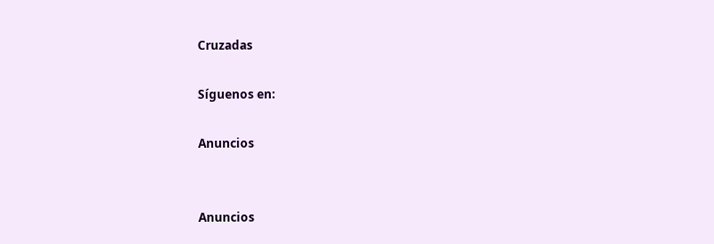Cruzadas

Síguenos en:

Anuncios


Anuncios